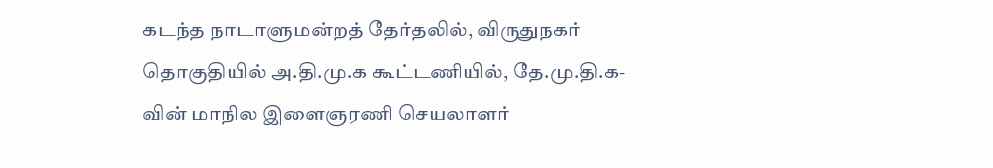கடந்த நாடாளுமன்றத் தேர்தலில், விருதுநகர் தொகுதியில் அ.தி.மு.க கூட்டணியில், தே.மு.தி.க-வின் மாநில இளைஞரணி செயலாளர்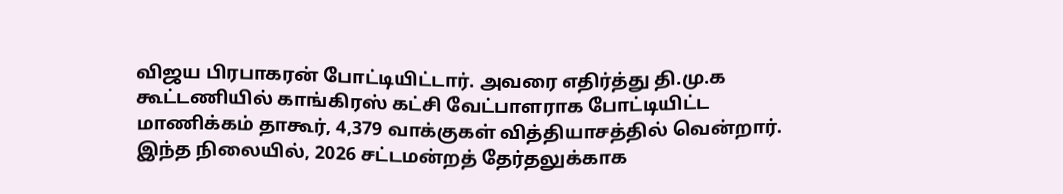விஜய பிரபாகரன் போட்டியிட்டார். அவரை எதிர்த்து தி.மு.க கூட்டணியில் காங்கிரஸ் கட்சி வேட்பாளராக போட்டியிட்ட மாணிக்கம் தாகூர், 4,379 வாக்குகள் வித்தியாசத்தில் வென்றார்.
இந்த நிலையில், 2026 சட்டமன்றத் தேர்தலுக்காக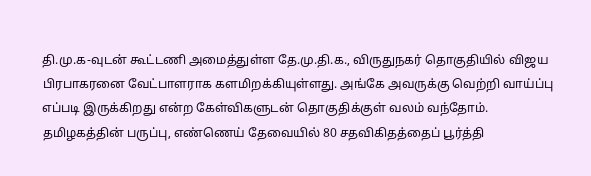தி.மு.க-வுடன் கூட்டணி அமைத்துள்ள தே.மு.தி.க., விருதுநகர் தொகுதியில் விஜய பிரபாகரனை வேட்பாளராக களமிறக்கியுள்ளது. அங்கே அவருக்கு வெற்றி வாய்ப்பு எப்படி இருக்கிறது என்ற கேள்விகளுடன் தொகுதிக்குள் வலம் வந்தோம்.
தமிழகத்தின் பருப்பு, எண்ணெய் தேவையில் 80 சதவிகிதத்தைப் பூர்த்தி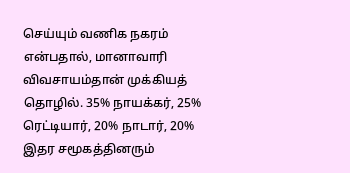செய்யும் வணிக நகரம் என்பதால், மானாவாரி விவசாயம்தான் முக்கியத் தொழில். 35% நாயக்கர், 25% ரெட்டியார், 20% நாடார், 20% இதர சமூகத்தினரும்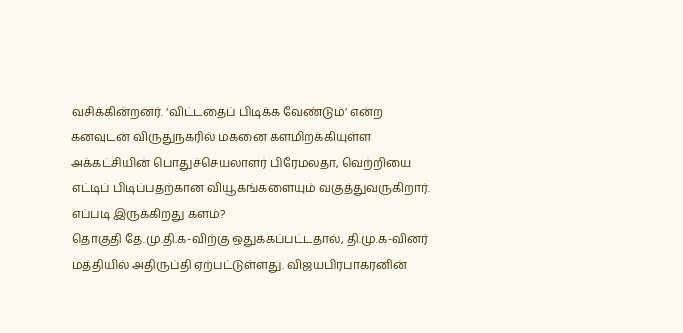வசிக்கின்றனர். ‘விட்டதைப் பிடிக்க வேண்டும்’ என்ற கனவுடன் விருதுநகரில் மகனை களமிறக்கியுள்ள அக்கட்சியின் பொதுச்செயலாளர் பிரேமலதா, வெற்றியை எட்டிப் பிடிப்பதற்கான வியூகங்களையும் வகுத்துவருகிறார்.
எப்படி இருக்கிறது களம்?
தொகுதி தே.மு.தி.க-விற்கு ஒதுக்கப்பட்டதால், தி.மு.க-வினர் மத்தியில் அதிருப்தி ஏற்பட்டுள்ளது. விஜயபிரபாகரனின்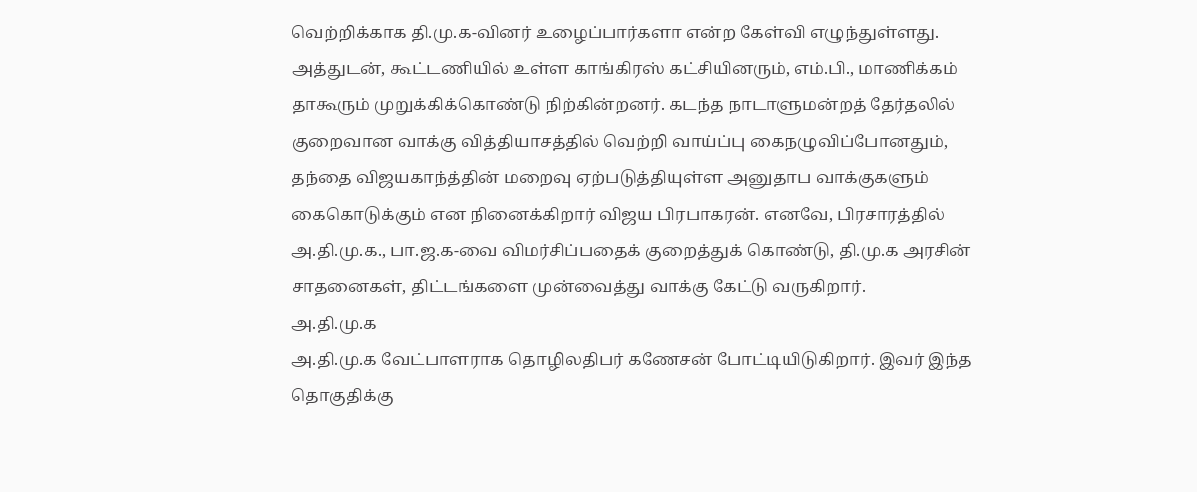வெற்றிக்காக தி.மு.க-வினர் உழைப்பார்களா என்ற கேள்வி எழுந்துள்ளது. அத்துடன், கூட்டணியில் உள்ள காங்கிரஸ் கட்சியினரும், எம்.பி., மாணிக்கம் தாகூரும் முறுக்கிக்கொண்டு நிற்கின்றனர். கடந்த நாடாளுமன்றத் தேர்தலில் குறைவான வாக்கு வித்தியாசத்தில் வெற்றி வாய்ப்பு கைநழுவிப்போனதும், தந்தை விஜயகாந்த்தின் மறைவு ஏற்படுத்தியுள்ள அனுதாப வாக்குகளும் கைகொடுக்கும் என நினைக்கிறார் விஜய பிரபாகரன். எனவே, பிரசாரத்தில் அ.தி.மு.க., பா.ஜ.க-வை விமர்சிப்பதைக் குறைத்துக் கொண்டு, தி.மு.க அரசின் சாதனைகள், திட்டங்களை முன்வைத்து வாக்கு கேட்டு வருகிறார்.
அ.தி.மு.க
அ.தி.மு.க வேட்பாளராக தொழிலதிபர் கணேசன் போட்டியிடுகிறார். இவர் இந்த தொகுதிக்கு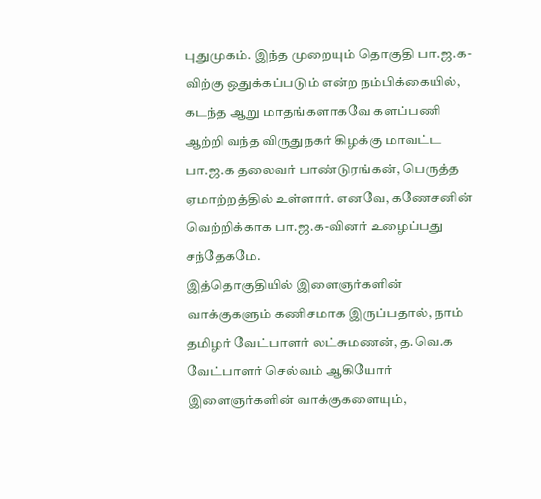புதுமுகம். இந்த முறையும் தொகுதி பா.ஜ.க-விற்கு ஒதுக்கப்படும் என்ற நம்பிக்கையில், கடந்த ஆறு மாதங்களாகவே களப்பணி ஆற்றி வந்த விருதுநகர் கிழக்கு மாவட்ட பா.ஜ.க தலைவர் பாண்டுரங்கன், பெருத்த ஏமாற்றத்தில் உள்ளார். எனவே, கணேசனின் வெற்றிக்காக பா.ஜ.க-வினர் உழைப்பது சந்தேகமே.
இத்தொகுதியில் இளைஞர்களின் வாக்குகளும் கணிசமாக இருப்பதால், நாம் தமிழர் வேட்பாளர் லட்சுமணன், த.வெ.க வேட்பாளர் செல்வம் ஆகியோர் இளைஞர்களின் வாக்குகளையும்,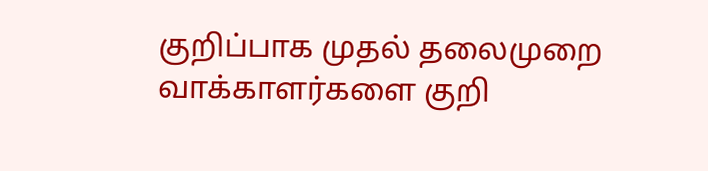குறிப்பாக முதல் தலைமுறை வாக்காளர்களை குறி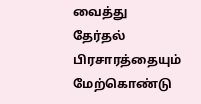வைத்து தேர்தல் பிரசாரத்தையும் மேற்கொண்டு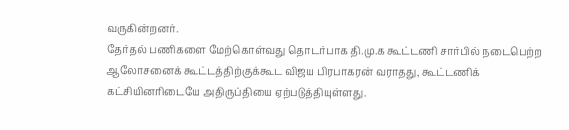வருகின்றனர்.
தேர்தல் பணிகளை மேற்கொள்வது தொடர்பாக தி.மு.க கூட்டணி சார்பில் நடைபெற்ற ஆலோசனைக் கூட்டத்திற்குக்கூட விஜய பிரபாகரன் வராதது, கூட்டணிக் கட்சியினரிடையே அதிருப்தியை ஏற்படுத்தியுள்ளது.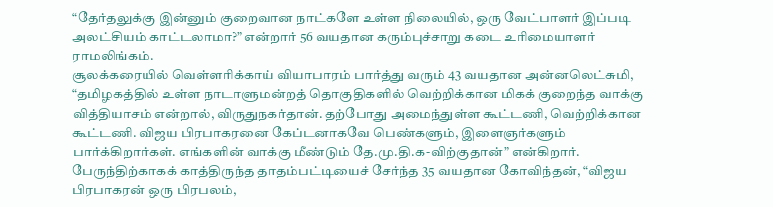“தேர்தலுக்கு இன்னும் குறைவான நாட்களே உள்ள நிலையில், ஒரு வேட்பாளர் இப்படி அலட்சியம் காட்டலாமா?” என்றார் 56 வயதான கரும்புச்சாறு கடை உரிமையாளர் ராமலிங்கம்.
சூலக்கரையில் வெள்ளரிக்காய் வியாபாரம் பார்த்து வரும் 43 வயதான அன்னலெட்சுமி, “தமிழகத்தில் உள்ள நாடாளுமன்றத் தொகுதிகளில் வெற்றிக்கான மிகக் குறைந்த வாக்கு வித்தியாசம் என்றால், விருதுநகர்தான். தற்போது அமைந்துள்ள கூட்டணி, வெற்றிக்கான கூட்டணி. விஜய பிரபாகரனை கேப்டனாகவே பெண்களும், இளைஞர்களும் பார்க்கிறார்கள். எங்களின் வாக்கு மீண்டும் தே.மு.தி.க-விற்குதான்” என்கிறார்.
பேருந்திற்காகக் காத்திருந்த தாதம்பட்டியைச் சேர்ந்த 35 வயதான கோவிந்தன், “விஜய பிரபாகரன் ஒரு பிரபலம்,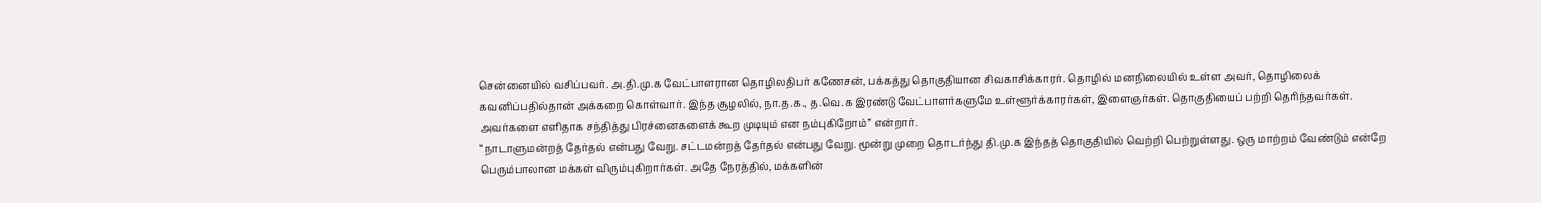சென்னையில் வசிப்பவர். அ.தி.மு.க வேட்பாளரான தொழிலதிபர் கணேசன், பக்கத்து தொகுதியான சிவகாசிக்காரர். தொழில் மனநிலையில் உள்ள அவர், தொழிலைக் கவனிப்பதில்தான் அக்கறை கொள்வார். இந்த சூழலில், நா.த.க., த.வெ.க இரண்டு வேட்பாளர்களுமே உள்ளூர்க்காரர்கள், இளைஞர்கள். தொகுதியைப் பற்றி தெரிந்தவர்கள். அவர்களை எளிதாக சந்தித்து பிரச்னைகளைக் கூற முடியும் என நம்புகிறோம்” என்றார்.
“நாடாளுமன்றத் தேர்தல் என்பது வேறு. சட்டமன்றத் தேர்தல் என்பது வேறு. மூன்று முறை தொடர்ந்து தி.மு.க இந்தத் தொகுதியில் வெற்றி பெற்றுள்ளது. ஒரு மாற்றம் வேண்டும் என்றே பெரும்பாலான மக்கள் விரும்புகிறார்கள். அதே நேரத்தில், மக்களின்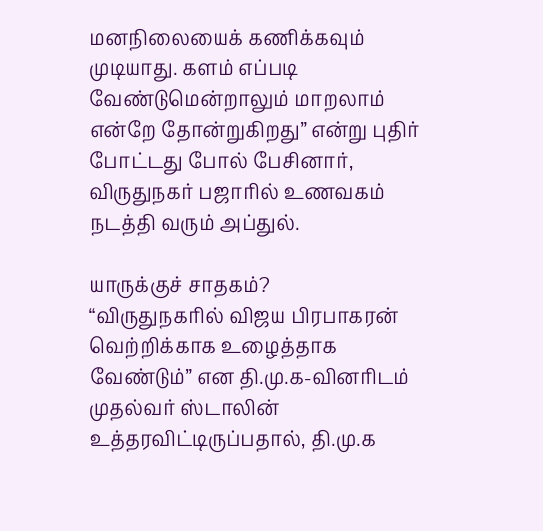மனநிலையைக் கணிக்கவும் முடியாது. களம் எப்படி வேண்டுமென்றாலும் மாறலாம் என்றே தோன்றுகிறது” என்று புதிர் போட்டது போல் பேசினார், விருதுநகர் பஜாரில் உணவகம் நடத்தி வரும் அப்துல்.

யாருக்குச் சாதகம்?
“விருதுநகரில் விஜய பிரபாகரன் வெற்றிக்காக உழைத்தாக வேண்டும்” என தி.மு.க-வினரிடம் முதல்வர் ஸ்டாலின் உத்தரவிட்டிருப்பதால், தி.மு.க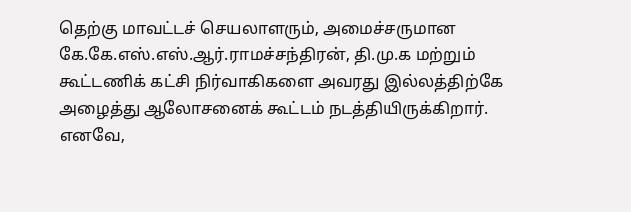தெற்கு மாவட்டச் செயலாளரும், அமைச்சருமான கே.கே.எஸ்.எஸ்.ஆர்.ராமச்சந்திரன், தி.மு.க மற்றும் கூட்டணிக் கட்சி நிர்வாகிகளை அவரது இல்லத்திற்கே அழைத்து ஆலோசனைக் கூட்டம் நடத்தியிருக்கிறார்.
எனவே,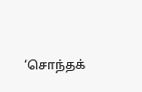‘சொந்தக்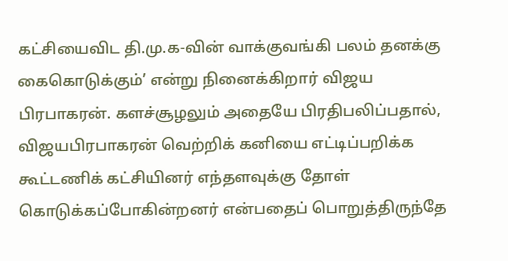கட்சியைவிட தி.மு.க-வின் வாக்குவங்கி பலம் தனக்கு கைகொடுக்கும்’ என்று நினைக்கிறார் விஜய பிரபாகரன். களச்சூழலும் அதையே பிரதிபலிப்பதால், விஜயபிரபாகரன் வெற்றிக் கனியை எட்டிப்பறிக்க கூட்டணிக் கட்சியினர் எந்தளவுக்கு தோள் கொடுக்கப்போகின்றனர் என்பதைப் பொறுத்திருந்தே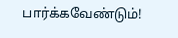பார்க்கவேண்டும்!